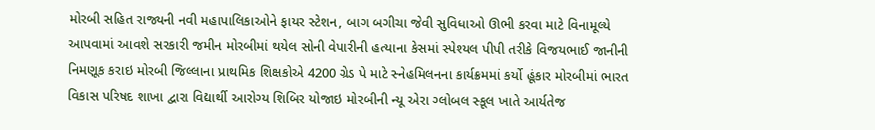મોરબી સહિત રાજ્યની નવી મહાપાલિકાઓને ફાયર સ્ટેશન, બાગ બગીચા જેવી સુવિધાઓ ઊભી કરવા માટે વિનામૂલ્યે આપવામાં આવશે સરકારી જમીન મોરબીમાં થયેલ સોની વેપારીની હત્યાના કેસમાં સ્પેશ્યલ પીપી તરીકે વિજયભાઈ જાનીની નિમણૂક કરાઇ મોરબી જિલ્લાના પ્રાથમિક શિક્ષકોએ 4200 ગ્રેડ પે માટે સ્નેહમિલનના કાર્યક્રમમાં કર્યો હૂંકાર મોરબીમાં ભારત વિકાસ પરિષદ શાખા દ્વારા વિદ્યાર્થી આરોગ્ય શિબિર યોજાઇ મોરબીની ન્યૂ એરા ગ્લોબલ સ્કૂલ ખાતે આર્યતેજ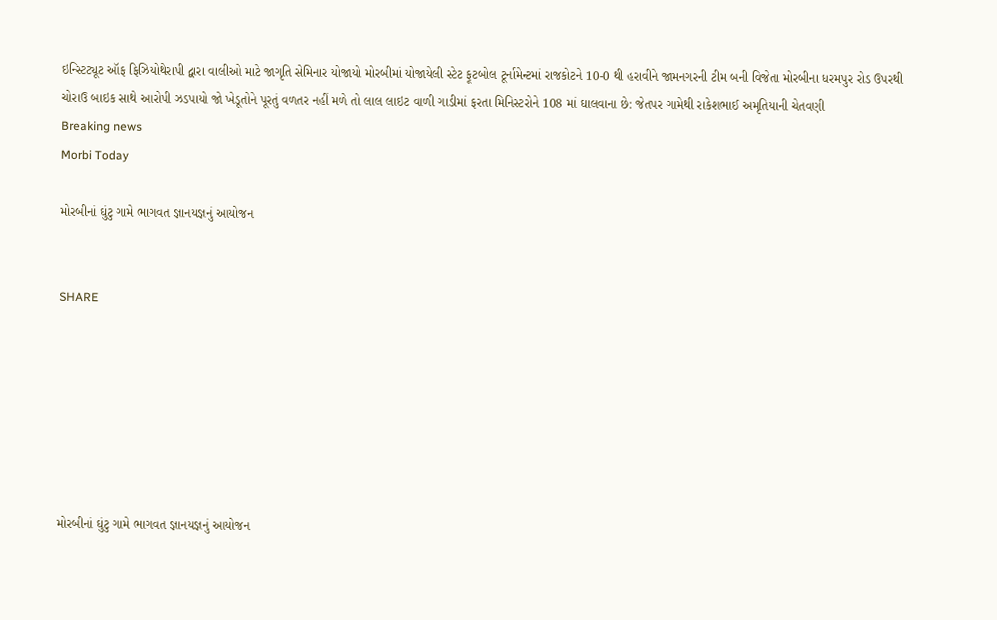ઇન્સ્ટિટ્યૂટ ઑફ ફિઝિયોથેરાપી દ્વારા વાલીઓ માટે જાગૃતિ સેમિનાર યોજાયો મોરબીમાં યોજાયેલી સ્ટેટ ફૂટબોલ ટૂર્નામેન્ટમાં રાજકોટને 10-0 થી હરાવીને જામનગરની ટીમ બની વિજેતા મોરબીના ધરમપુર રોડ ઉપરથી ચોરાઉ બાઇક સાથે આરોપી ઝડપાયો જો ખેડૂતોને પૂરતું વળતર નહીં મળે તો લાલ લાઇટ વાળી ગાડીમાં ફરતા મિનિસ્ટરોને 108 માં ઘાલવાના છે: જેતપર ગામેથી રાકેશભાઈ અમૃતિયાની ચેતવણી
Breaking news
Morbi Today

મોરબીનાં ઘુંટુ ગામે ભાગવત જ્ઞાનયજ્ઞનું આયોજન


SHARE







મોરબીનાં ઘુંટુ ગામે ભાગવત જ્ઞાનયજ્ઞનું આયોજન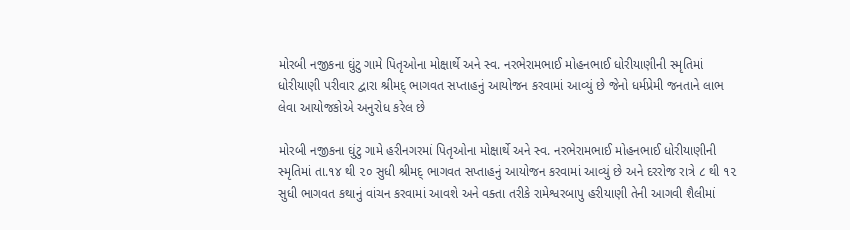મોરબી નજીકના ઘુંટુ ગામે પિતૃઓના મોક્ષાર્થે અને સ્વ. નરભેરામભાઈ મોહનભાઈ ધોરીયાણીની સ્મૃતિમાં ધોરીયાણી પરીવાર દ્વારા શ્રીમદ્ ભાગવત સપ્તાહનું આયોજન કરવામાં આવ્યું છે જેનો ધર્મપ્રેમી જનતાને લાભ લેવા આયોજકોએ અનુરોધ કરેલ છે

મોરબી નજીકના ઘુંટુ ગામે હરીનગરમાં પિતૃઓના મોક્ષાર્થે અને સ્વ. નરભેરામભાઈ મોહનભાઈ ધોરીયાણીની સ્મૃતિમાં તા.૧૪ થી ૨૦ સુધી શ્રીમદ્ ભાગવત સપ્તાહનું આયોજન કરવામાં આવ્યું છે અને દરરોજ રાત્રે ૮ થી ૧૨ સુધી ભાગવત કથાનું વાંચન કરવામાં આવશે અને વક્તા તરીકે રામેશ્વરબાપુ હરીયાણી તેની આગવી શૈલીમાં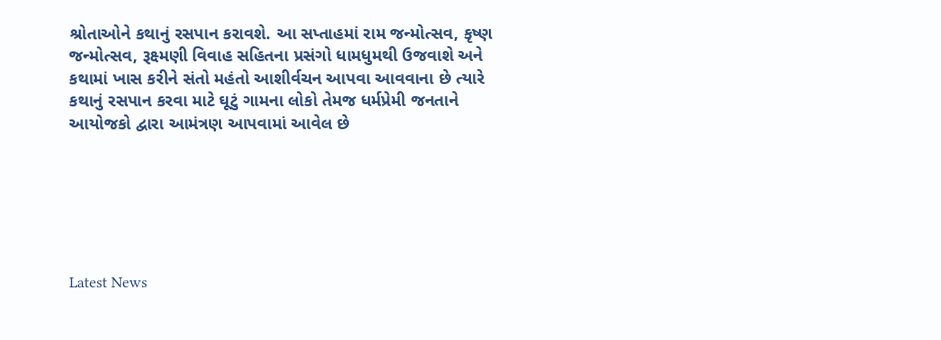શ્રોતાઓને કથાનું રસપાન કરાવશે. આ સપ્તાહમાં રામ જન્મોત્સવ, કૃષ્ણ જન્મોત્સવ, રૂક્ષ્મણી વિવાહ સહિતના પ્રસંગો ધામધુમથી ઉજવાશે અને કથામાં ખાસ કરીને સંતો મહંતો આશીર્વચન આપવા આવવાના છે ત્યારે કથાનું રસપાન કરવા માટે ઘૂટું ગામના લોકો તેમજ ધર્મપ્રેમી જનતાને આયોજકો દ્વારા આમંત્રણ આપવામાં આવેલ છે






Latest News